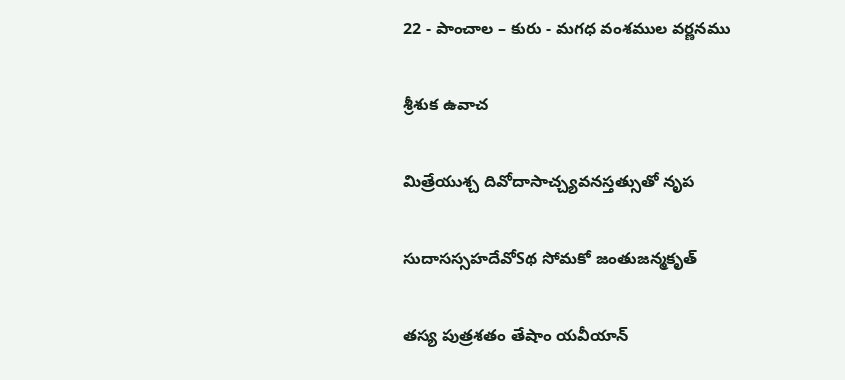22 - పాంచాల – కురు - మగధ వంశముల వర్ణనము

శ్రీశుక ఉవాచ

మిత్రేయుశ్చ దివోదాసాచ్చ్యవనస్తత్సుతో నృప

సుదాసస్సహదేవోSథ సోమకో జంతుజన్మకృత్

తస్య పుత్రశతం తేషాం యవీయాన్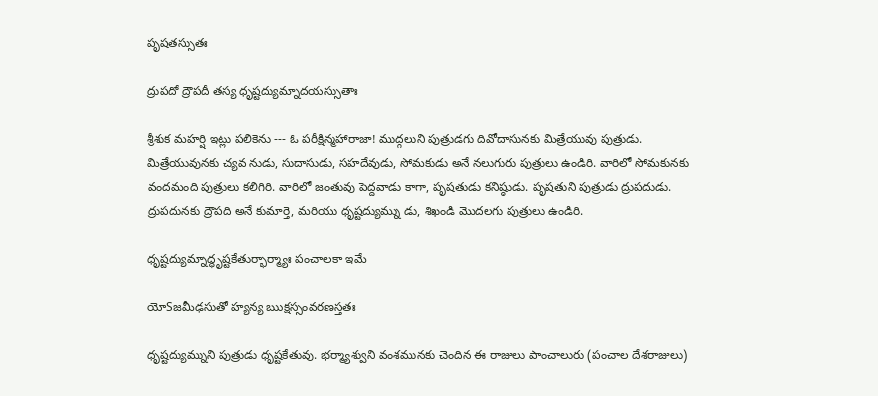పృషతస్సుతః

ద్రుపదో ద్రౌపదీ తస్య ధృష్టద్యుమ్నాదయస్సుతాః

శ్రీశుక మహర్షి ఇట్లు పలికెను --- ఓ పరీక్షిన్మహారాజా! ముద్గలుని పుత్రుడగు దివోదాసునకు మిత్రేయువు పుత్రుడు. మిత్రేయువునకు చ్యవ నుడు, సుదాసుడు, సహదేవుడు, సోమకుడు అనే నలుగురు పుత్రులు ఉండిరి. వారిలో సోమకునకు వందమంది పుత్రులు కలిగిరి. వారిలో జంతువు పెద్దవాడు కాగా, పృషతుడు కనిష్ఠుడు. పృషతుని పుత్రుడు ద్రుపదుడు. ద్రుపదునకు ద్రౌపది అనే కుమార్తె, మరియు ధృష్టద్యుమ్ను డు, శిఖండి మొదలగు పుత్రులు ఉండిరి.

ధృష్టద్యుమ్నాద్ధృష్టకేతుర్భార్మ్యాః పంచాలకా ఇమే

యోSజమీఢసుతో హ్యన్య ఋక్షస్సంవరణస్తతః

ధృష్టద్యుమ్నుని పుత్రుడు ధృష్టకేతువు. భర్మ్యాశ్వుని వంశమునకు చెందిన ఈ రాజులు పాంచాలురు (పంచాల దేశరాజులు)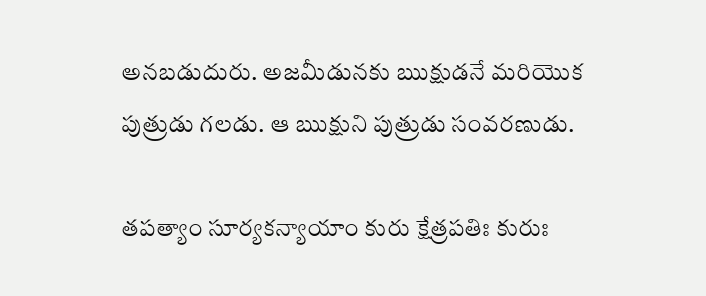అనబడుదురు. అజమీడునకు ఋక్షుడనే మరియొక పుత్రుడు గలడు. ఆ ఋక్షుని పుత్రుడు సంవరణుడు.

తపత్యాం సూర్యకన్యాయాం కురు క్షేత్రపతిః కురుః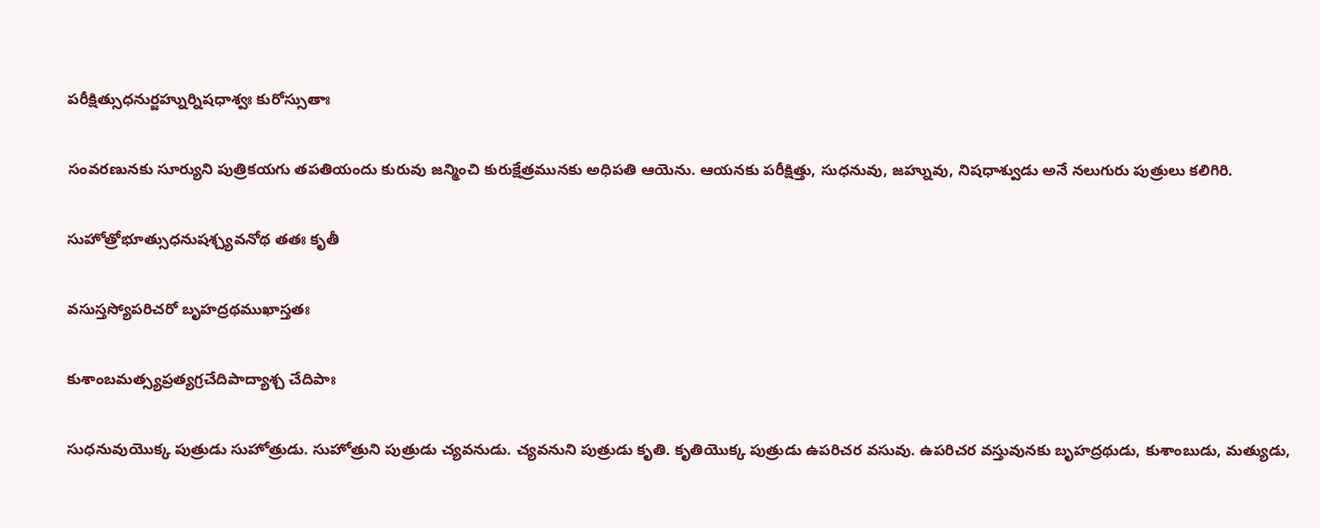పరీక్షిత్సుధనుర్జహ్నుర్నిషధాశ్వః కురోస్సుతాః

సంవరణునకు సూర్యుని పుత్రికయగు తపతియందు కురువు జన్మించి కురుక్షేత్రమునకు అధిపతి ఆయెను. ఆయనకు పరీక్షిత్తు, సుధనువు, జహ్నువు, నిషధాశ్వుడు అనే నలుగురు పుత్రులు కలిగిరి.

సుహోత్రోభూత్సుధనుషశ్చ్యవనోథ తతః కృతీ

వసుస్తస్యోపరిచరో బృహద్రథముఖాస్తతః

కుశాంబమత్స్యప్రత్యగ్రచేదిపాద్యాశ్చ చేదిపాః

సుధనువుయొక్క పుత్రుడు సుహోత్రుడు. సుహోత్రుని పుత్రుడు చ్యవనుడు. చ్యవనుని పుత్రుడు కృతి. కృతియొక్క పుత్రుడు ఉపరిచర వసువు. ఉపరిచర వస్తువునకు బృహద్రథుడు, కుశాంబుడు, మత్యుడు,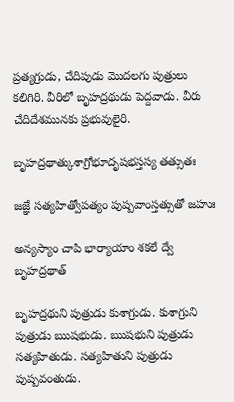ప్రత్యగ్రుడు, చేదిపుడు మొదలగు పుత్రులు కలిగిరి. వీరిలో బృహద్రథుడు పెద్దవాడు. వీరు చేదిదేశమునకు ప్రభువులైరి.

బృహద్రథాత్కుశాగ్రోభూదృషభస్తస్య తత్సుతః

జజ్ఞే సత్యహిత్వోపత్యం పుష్పవాంస్తత్సుతో జహుః

అన్యస్యాం చాపి భార్యాయాం శకలే ద్వే బృహద్రథాత్

బృహద్రథుని పుత్రుడు కుశాగ్రుడు. కుశాగ్రుని పుత్రుడు ఋషభుడు. ఋషభుని పుత్రుడు సత్యహితుడు. సత్యహితుని పుత్రుడు పుష్పవంతుడు.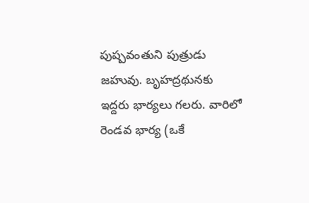పుష్పవంతుని పుత్రుడు జహువు. బృహద్రథునకు ఇద్దరు భార్యలు గలరు. వారిలో రెండవ భార్య (ఒకే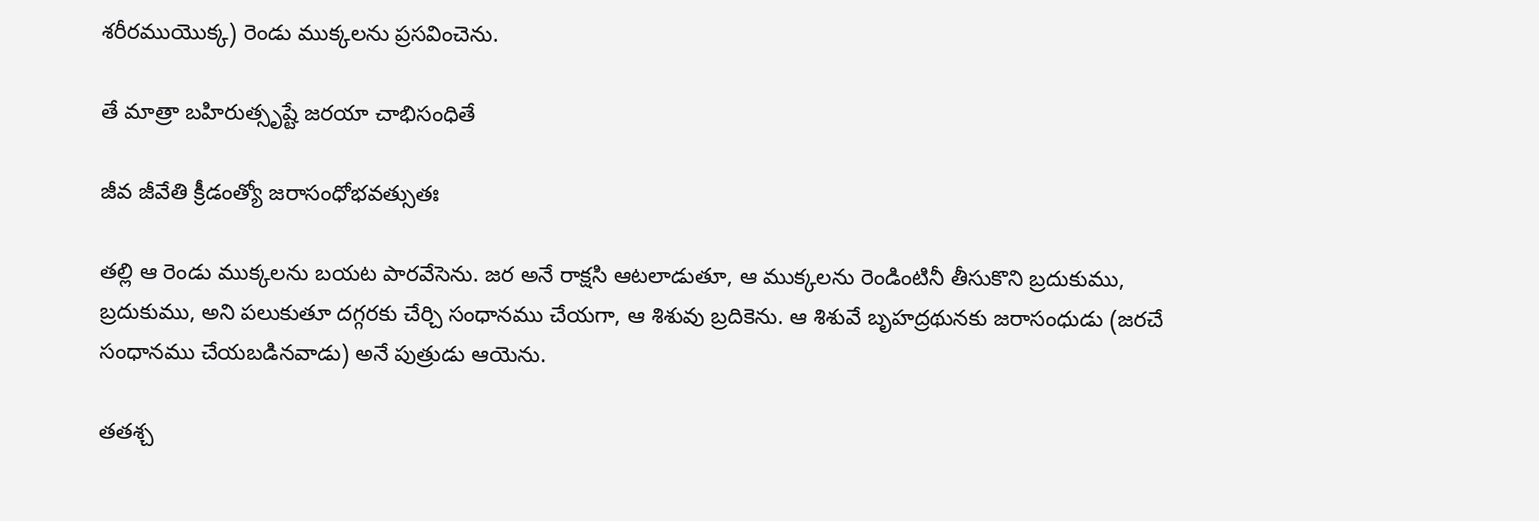శరీరముయొక్క) రెండు ముక్కలను ప్రసవించెను.

తే మాత్రా బహిరుత్సృష్టే జరయా చాభిసంధితే

జీవ జీవేతి క్రీడంత్యో జరాసంధోభవత్సుతః

తల్లి ఆ రెండు ముక్కలను బయట పారవేసెను. జర అనే రాక్షసి ఆటలాడుతూ, ఆ ముక్కలను రెండింటినీ తీసుకొని బ్రదుకుము, బ్రదుకుము, అని పలుకుతూ దగ్గరకు చేర్చి సంధానము చేయగా, ఆ శిశువు బ్రదికెను. ఆ శిశువే బృహద్రథునకు జరాసంధుడు (జరచే సంధానము చేయబడినవాడు) అనే పుత్రుడు ఆయెను.

తతశ్చ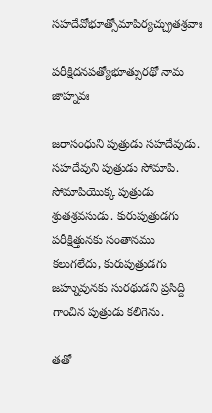సహదేవోభూత్సోమాపిర్యచ్చ్రుతశ్రవాః

పరీక్షిదనపత్యోభూత్సురథో నామ జాహ్నవః

జరాసంధుని పుత్రుడు సహదేవుడు. సహదేవుని పుత్రుడు సోమాపి. సోమాపియొక్క పుత్రుడు శ్రుతశ్రవసుడు. కురుపుత్రుడగు పరీక్షిత్తునకు సంతానము కలుగలేదు, కురుపుత్రుడగు జహ్నువునకు సురథుడని ప్రసిద్ది గాంచిన పుత్రుడు కలిగెను.

తతో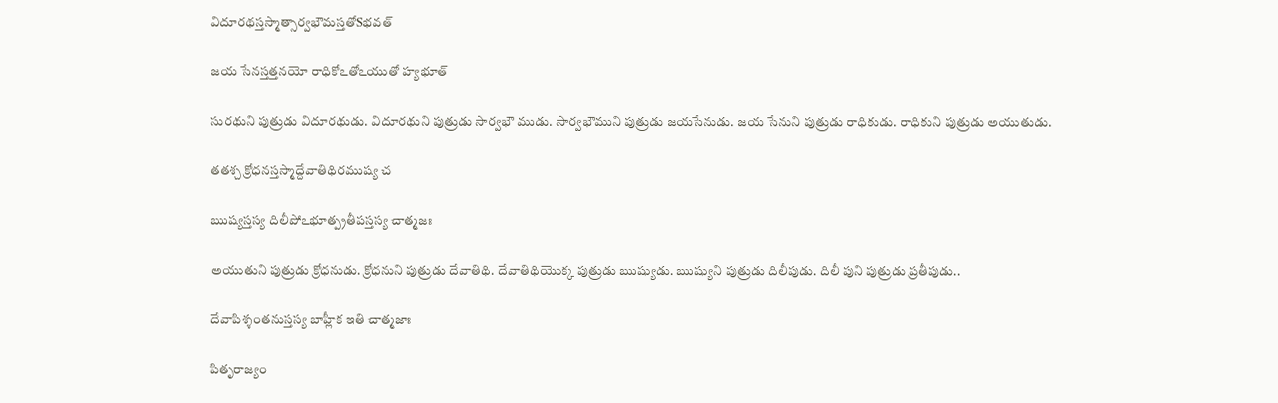విదూరథస్తస్మాత్సార్వభౌమస్తతోSభవత్

జయ సేనస్తత్తనయో రాధికోఽతోఽయుతో హ్యభూత్

సురథుని పుత్రుడు విదూరథుడు. విదూరథుని పుత్రుడు సార్వభౌ ముడు. సార్వభౌముని పుత్రుడు జయసేనుడు. జయ సేనుని పుత్రుడు రాధికుడు. రాధికుని పుత్రుడు అయుతుడు.

తతశ్చ క్రోధనస్తస్మాద్దేవాతిథిరముష్య చ

ఋష్యస్తస్య దిలీపోఽభూత్ప్రతీపస్తస్య చాత్మజః

అయుతుని పుత్రుడు క్రోధనుడు. క్రోధనుని పుత్రుడు దేవాతిథి. దేవాతిథియొక్క పుత్రుడు ఋష్యుడు. ఋష్యుని పుత్రుడు దిలీపుడు. దిలీ పుని పుత్రుడు ప్రతీపుడు..

దేవాపిశ్శంతనుస్తస్య బాహ్లీక ఇతి చాత్మజాః

పితృరాజ్యం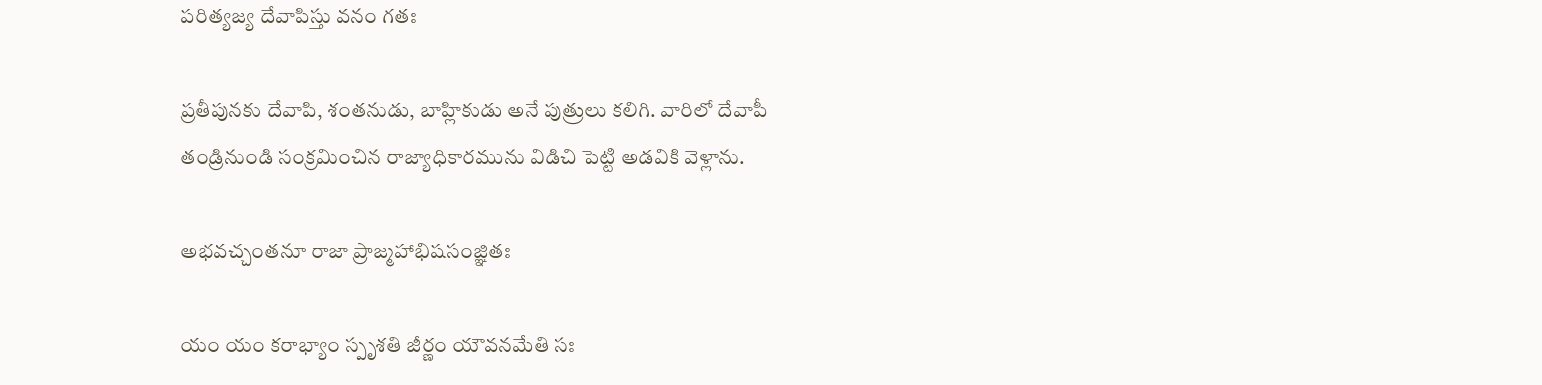పరిత్యజ్య దేవాపిస్తు వనం గతః

ప్రతీపునకు దేవాపి, శంతనుడు, బాహ్లికుడు అనే పుత్రులు కలిగి. వారిలో దేవాపీ తండ్రినుండి సంక్రమించిన రాజ్యాధికారమును విడిచి పెట్టి అడవికి వెళ్లాను.

అభవచ్చంతనూ రాజా ప్రాజ్మహాభిషసంజ్ఞితః

యం యం కరాభ్యాం స్పృశతి జీర్ణం యౌవనమేతి సః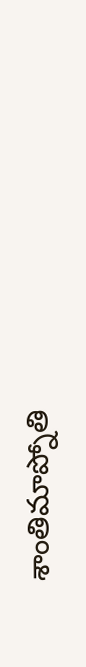శాంతిమాప్నోతి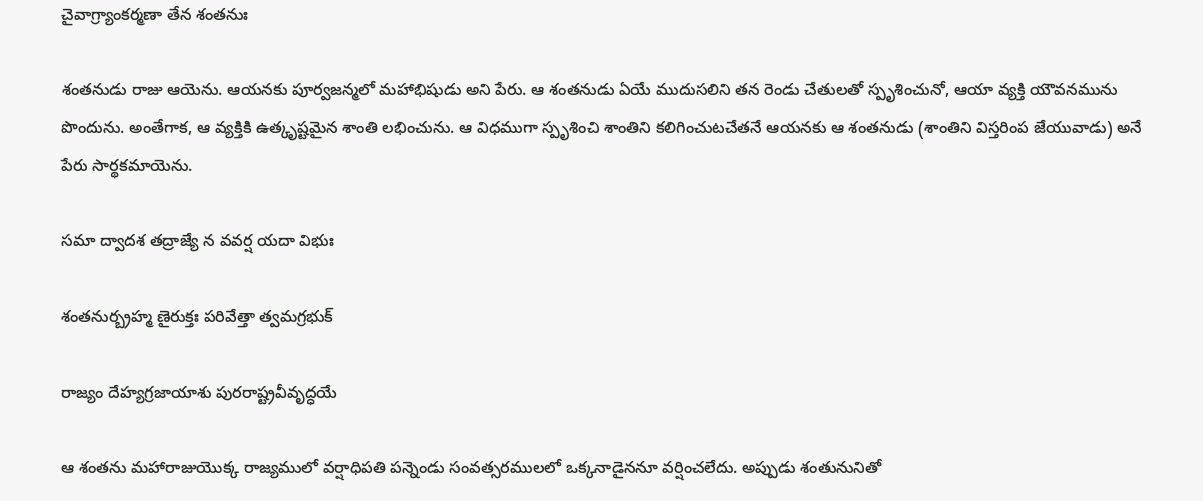చైవాగ్ర్యాంకర్మణా తేన శంతనుః

శంతనుడు రాజు ఆయెను. ఆయనకు పూర్వజన్మలో మహాభిషుడు అని పేరు. ఆ శంతనుడు ఏయే ముదుసలిని తన రెండు చేతులతో స్పృశించునో, ఆయా వ్యక్తి యౌవనమును పొందును. అంతేగాక, ఆ వ్యక్తికి ఉత్కృష్టమైన శాంతి లభించును. ఆ విధముగా స్పృశించి శాంతిని కలిగించుటచేతనే ఆయనకు ఆ శంతనుడు (శాంతిని విస్తరింప జేయువాడు) అనే పేరు సార్థకమాయెను.

సమా ద్వాదశ తద్రాజ్యే న వవర్ష యదా విభుః

శంతనుర్బ్రహ్మ ణైరుక్తః పరివేత్తా త్వమగ్రభుక్

రాజ్యం దేహ్యగ్రజాయాశు పురరాష్ట్రవీవృద్ధయే

ఆ శంతను మహారాజుయొక్క రాజ్యములో వర్షాధిపతి పన్నెండు సంవత్సరములలో ఒక్కనాడైననూ వర్షించలేదు. అప్పుడు శంతునునితో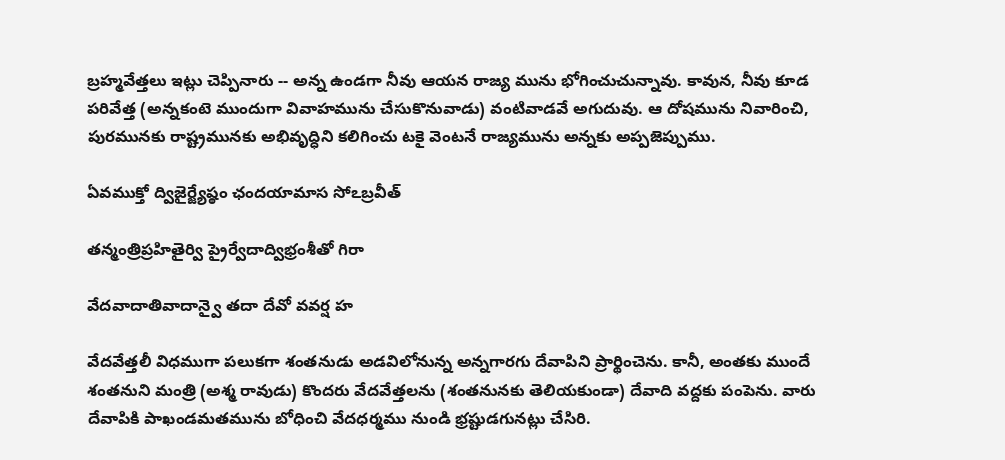బ్రహ్మవేత్తలు ఇట్లు చెప్పినారు -- అన్న ఉండగా నీవు ఆయన రాజ్య మును భోగించుచున్నావు. కావున, నీవు కూడ పరివేత్త (అన్నకంటె ముందుగా వివాహమును చేసుకొనువాడు) వంటివాడవే అగుదువు. ఆ దోషమును నివారించి, పురమునకు రాష్ట్రమునకు అభివృద్ధిని కలిగించు టకై వెంటనే రాజ్యమును అన్నకు అప్పజెప్పుము.

ఏవముక్తో ద్విజైర్జ్యేష్ఠం ఛందయామాస సోఽబ్రవీత్

తన్మంత్రిప్రహితైర్వి ప్రైర్వేదాద్విభ్రంశీతో గిరా

వేదవాదాతివాదాన్వై తదా దేవో వవర్ష హ

వేదవేత్తలీ విధముగా పలుకగా శంతనుడు అడవిలోనున్న అన్నగారగు దేవాపిని ప్రార్థించెను. కానీ, అంతకు ముందే శంతనుని మంత్రి (అశ్మ రావుడు) కొందరు వేదవేత్తలను (శంతనునకు తెలియకుండా) దేవాది వద్దకు పంపెను. వారు దేవాపికి పాఖండమతమును బోధించి వేదధర్మము నుండి భ్రష్టుడగునట్లు చేసిరి.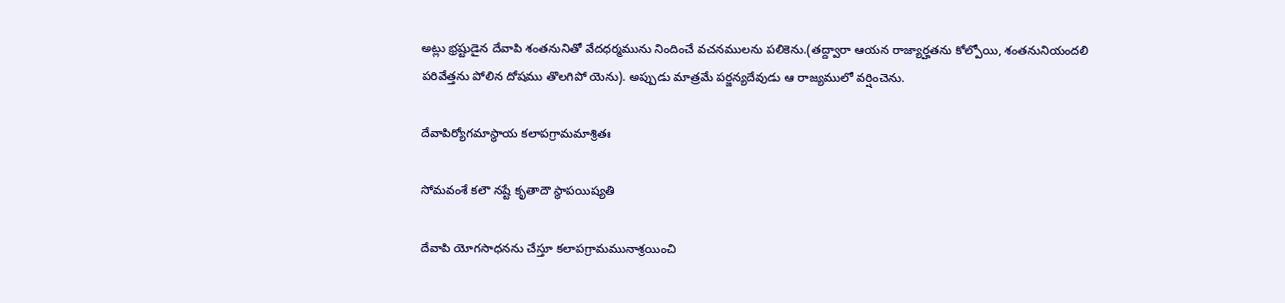అట్లు భ్రష్టుడైన దేవాపి శంతనునితో వేదధర్మమును నిందించే వచనములను పలికెను.(తద్ద్వారా ఆయన రాజ్యార్హతను కోల్పోయి, శంతనునియందలి పరివేత్తను పోలిన దోషము తొలగిపో యెను). అప్పుడు మాత్రమే పర్జన్యదేవుడు ఆ రాజ్యములో వర్షించెను.

దేవాపిర్యోగమాస్థాయ కలాపగ్రామమాశ్రితః

సోమవంశే కలౌ నష్టే కృతాదౌ స్థాపయిష్యతి

దేవాపి యోగసాధనను చేస్తూ కలాపగ్రామమునాశ్రయించి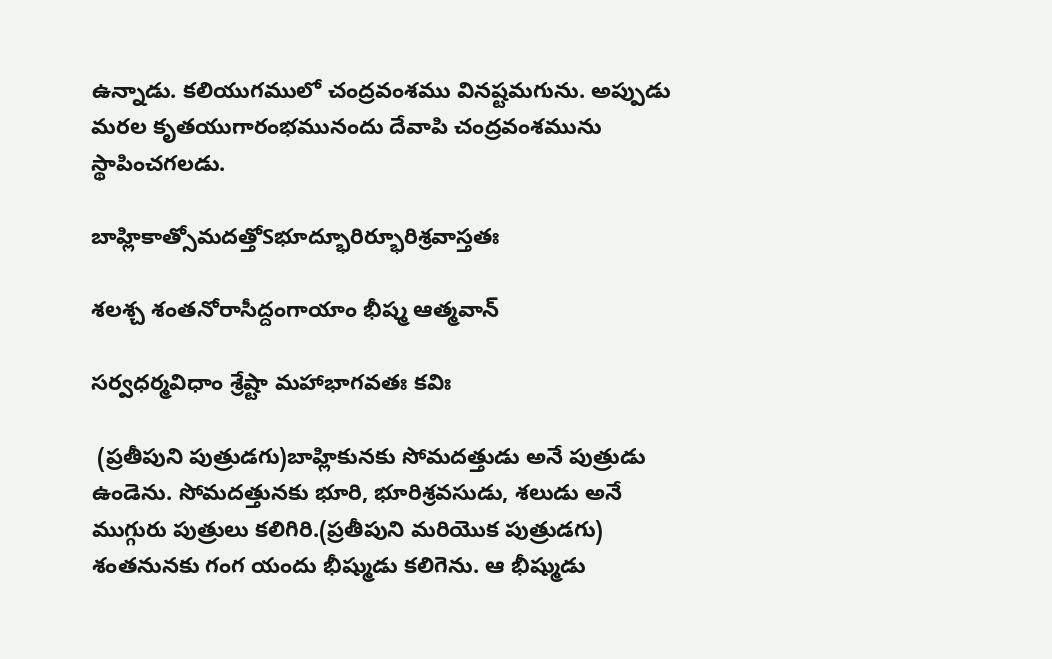ఉన్నాడు. కలియుగములో చంద్రవంశము వినష్టమగును. అప్పుడు మరల కృతయుగారంభమునందు దేవాపి చంద్రవంశమును స్థాపించగలడు.

బాహ్లికాత్సోమదత్తోSభూద్భూరిర్భూరిశ్రవాస్తతః

శలశ్చ శంతనోరాసీద్దంగాయాం భీష్మ ఆత్మవాన్

సర్వధర్మవిధాం శ్రేష్టా మహాభాగవతః కవిః

 (ప్రతీపుని పుత్రుడగు)బాహ్లికునకు సోమదత్తుడు అనే పుత్రుడు ఉండెను. సోమదత్తునకు భూరి, భూరిశ్రవసుడు, శలుడు అనే ముగ్గురు పుత్రులు కలిగిరి.(ప్రతీపుని మరియొక పుత్రుడగు) శంతనునకు గంగ యందు భీష్ముడు కలిగెను. ఆ భీష్ముడు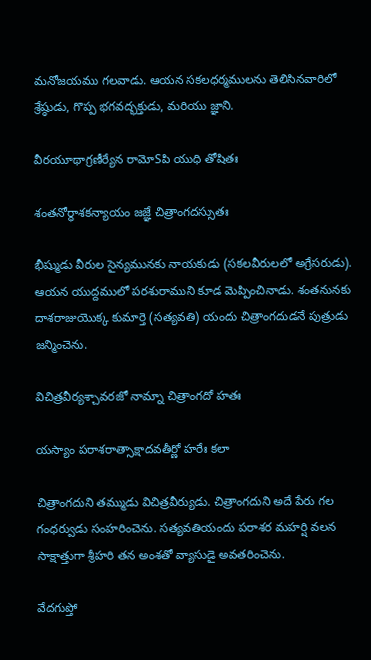మనోజయము గలవాడు. ఆయన సకలధర్మములను తెలిసినవారిలో శ్రేష్ఠుడు, గొప్ప భగవద్భక్తుడు, మరియు జ్ఞాని.

వీరయూథాగ్రణీర్యేన రామోSపి యుధి తోషితః

శంతనోర్ధాశకన్యాయం జజ్ఞే చిత్రాంగదస్సుతః

భీష్ముడు వీరుల సైన్యమునకు నాయకుడు (సకలవీరులలో అగ్రేసరుడు). ఆయన యుద్దములో పరశురాముని కూడ మెప్పించినాడు. శంతనునకు దాశరాజుయొక్క కుమార్తె (సత్యవతి) యందు చిత్రాంగదుడనే పుత్రుడు జన్మించెను.

విచిత్రవీర్యశ్చావరజో నామ్నా చిత్రాంగదో హతః

యస్యాం పరాశరాత్సాక్షాదవతీర్ణో హరేః కలా

చిత్రాంగదుని తమ్ముడు విచిత్రవీర్యుడు. చిత్రాంగదుని అదే పేరు గల గంధర్వుడు సంహరించెను. సత్యవతియందు పరాశర మహర్షి వలన సాక్షాత్తుగా శ్రీహరి తన అంశతో వ్యాసుడై అవతరించెను.

వేదగుప్తో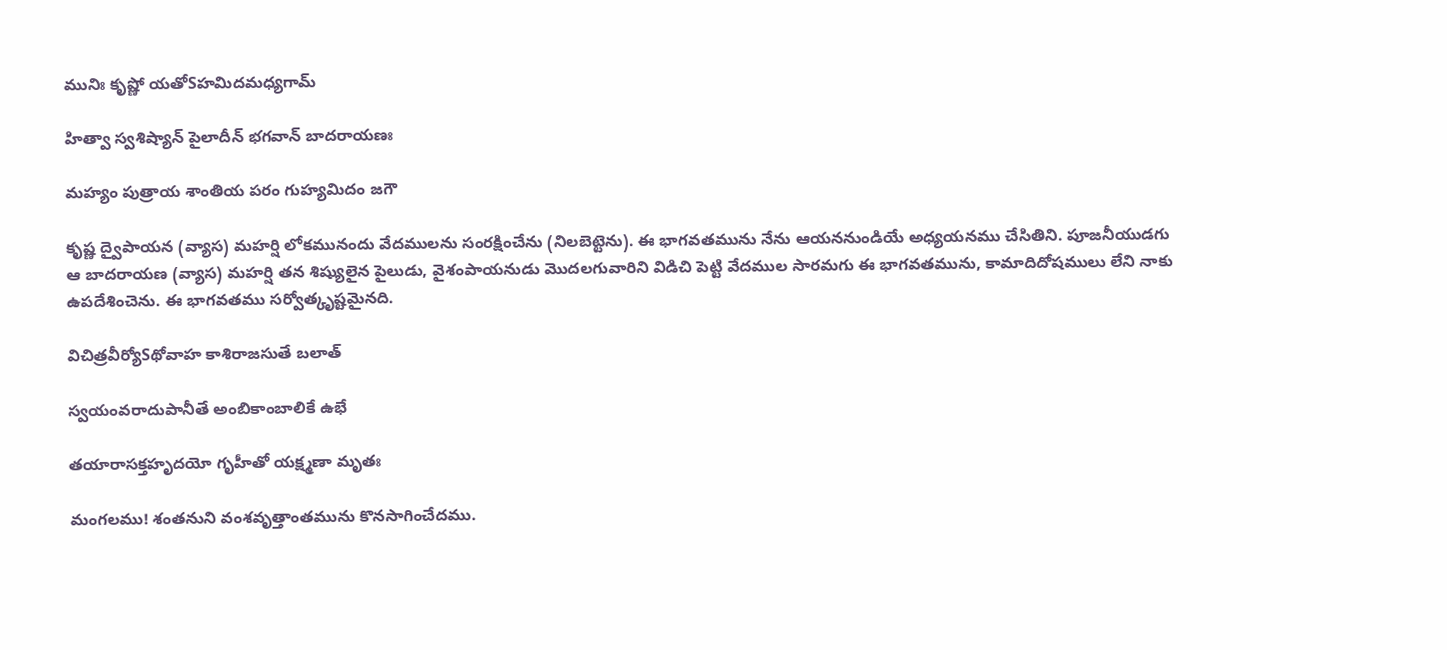మునిః కృష్ణో యతోSహమిదమధ్యగామ్

హిత్వా స్వశిష్యాన్ పైలాదీన్ భగవాన్ బాదరాయణః

మహ్యం పుత్రాయ శాంతియ పరం గుహ్యమిదం జగౌ

కృష్ణ ద్వైపాయన (వ్యాస) మహర్షి లోకమునందు వేదములను సంరక్షించేను (నిలబెట్టెను). ఈ భాగవతమును నేను ఆయననుండియే అధ్యయనము చేసితిని. పూజనీయుడగు ఆ బాదరాయణ (వ్యాస) మహర్షి తన శిష్యులైన పైలుడు, వైశంపాయనుడు మొదలగువారిని విడిచి పెట్టి వేదముల సారమగు ఈ భాగవతమును, కామాదిదోషములు లేని నాకు ఉపదేశించెను. ఈ భాగవతము సర్వోత్కృష్టమైనది.

విచిత్రవీర్యోSథోవాహ కాశిరాజసుతే బలాత్

స్వయంవరాదుపానీతే అంబికాంబాలికే ఉభే

తయారాసక్తహృదయో గృహీతో యక్ష్మణా మృతః

మంగలము! శంతనుని వంశవృత్తాంతమును కొనసాగించేదము.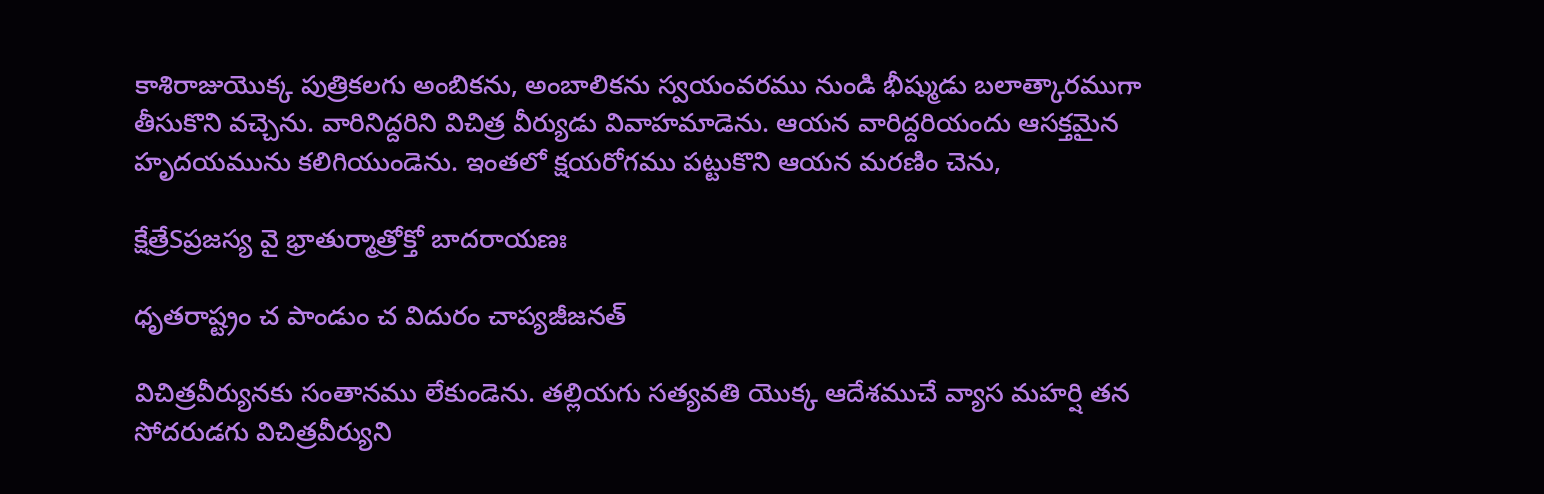కాశిరాజుయొక్క పుత్రికలగు అంబికను, అంబాలికను స్వయంవరము నుండి భీష్ముడు బలాత్కారముగా తీసుకొని వచ్చెను. వారినిద్దరిని విచిత్ర వీర్యుడు వివాహమాడెను. ఆయన వారిద్దరియందు ఆసక్తమైన హృదయమును కలిగియుండెను. ఇంతలో క్షయరోగము పట్టుకొని ఆయన మరణిం చెను,

క్షేత్రేSప్రజస్య వై భ్రాతుర్మాత్రోక్తో బాదరాయణః

ధృతరాష్ట్రం చ పాండుం చ విదురం చాప్యజీజనత్

విచిత్రవీర్యునకు సంతానము లేకుండెను. తల్లియగు సత్యవతి యొక్క ఆదేశముచే వ్యాస మహర్షి తన సోదరుడగు విచిత్రవీర్యుని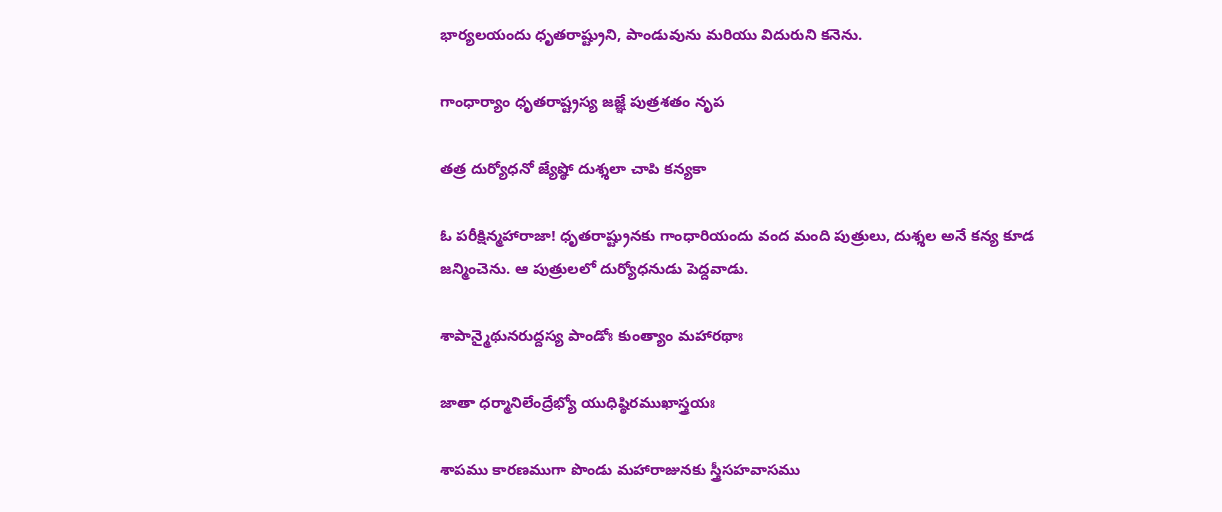భార్యలయందు ధృతరాష్ట్రుని, పాండువును మరియు విదురుని కనెను.

గాంధార్యాం ధృతరాష్ట్రస్య జజ్ఞే పుత్రశతం నృప

తత్ర దుర్యోధనో జ్యేష్ఠో దుశ్శలా చాపి కన్యకా

ఓ పరీక్షిన్మహారాజా! ధృతరాష్ట్రునకు గాంధారియందు వంద మంది పుత్రులు, దుశ్శల అనే కన్య కూడ జన్మించెను. ఆ పుత్రులలో దుర్యోధనుడు పెద్దవాడు.

శాపాన్మైథునరుద్దస్య పాండోః కుంత్యాం మహారథాః

జాతా ధర్మానిలేంద్రేభ్యో యుధిష్ఠిరముఖాస్త్రయః

శాపము కారణముగా పొండు మహారాజునకు స్త్రీసహవాసము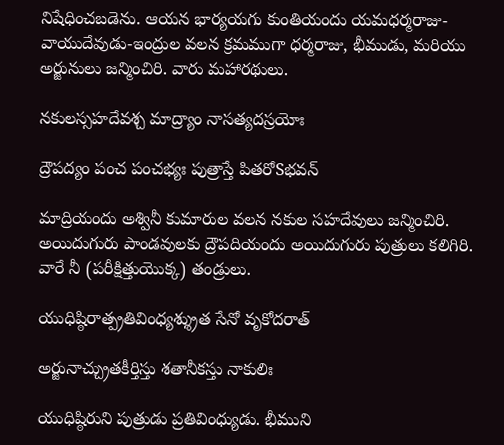నిషేధించబడెను. ఆయన భార్యయగు కుంతియందు యమధర్మరాజు-వాయుదేవుడు-ఇంద్రుల వలన క్రమముగా ధర్మరాజు, భీముడు, మరియు అర్జునులు జన్మించిరి. వారు మహారథులు.

నకులస్సహదేవశ్చ మాద్ర్యాం నాసత్యదస్రయోః

ద్రౌపద్యం పంచ పంచభ్యః పుత్రాస్తే పితరోSభవన్

మాద్రియందు అశ్వినీ కుమారుల వలన నకుల సహదేవులు జన్మించిరి. అయిదుగురు పాండవులకు ద్రౌపదియందు అయిదుగురు పుత్రులు కలిగిరి. వారే నీ (పరీక్షిత్తుయొక్క) తండ్రులు.

యుధిష్ఠిరాత్ప్రతివింధ్యశ్శ్రుత సేనో వృకోదరాత్

అర్జునాచ్చ్రుతకీర్తిస్తు శతానీకస్తు నాకులిః

యుధిష్ఠిరుని పుత్రుడు ప్రతివింధ్యుడు. భీముని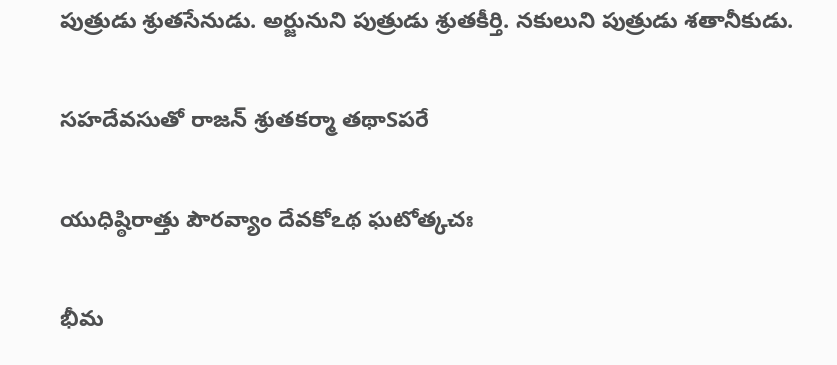పుత్రుడు శ్రుతసేనుడు. అర్జునుని పుత్రుడు శ్రుతకీర్తి. నకులుని పుత్రుడు శతానీకుడు.

సహదేవసుతో రాజన్ శ్రుతకర్మా తథాSపరే

యుధిష్ఠిరాత్తు పౌరవ్యాం దేవకోఽథ ఘటోత్కచః

భీమ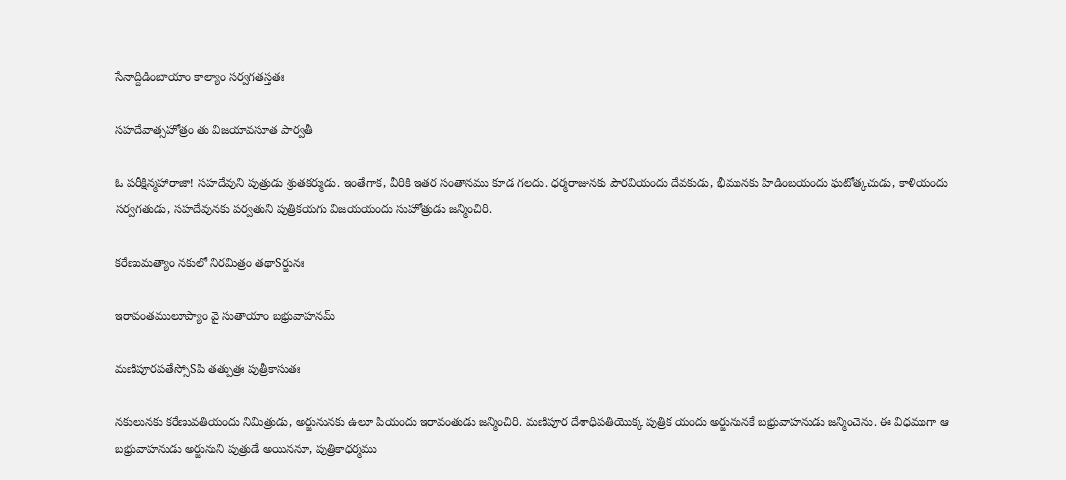సేనాద్దిడింబాయాం కాల్యాం సర్వగతస్తతః

సహదేవాత్సహోత్రం తు విజయావసూత పార్వతీ

ఓ పరీక్షిన్మహారాజా! సహదేవుని పుత్రుడు శ్రుతకర్ముడు. ఇంతేగాక, వీరికి ఇతర సంతానము కూడ గలదు. ధర్మరాజునకు పౌరవియందు దేవకుడు, భీమునకు హిడింబయందు ఘటోత్కచుడు, కాళియందు సర్వగతుడు, సహదేవునకు పర్వతుని పుత్రికయగు విజయయందు సుహోత్రుడు జన్మించిరి.

కరేణుమత్యాం నకులో నిరమిత్రం తథాSర్జునః

ఇరావంతములూప్యాం వై సుతాయాం బభ్రువాహనమ్

మణిపూరపతేస్సోSపి తత్పుత్రః పుత్రీకాసుతః

నకులునకు కరేణువతియందు నిమిత్రుడు, అర్జునునకు ఉలూ పియందు ఇరావంతుడు జన్మించిరి. మణిపూర దేశాధిపతియొక్క పుత్రిక యందు అర్జునునకే బభ్రువాహనుడు జన్మించెను. ఈ విధముగా ఆ బభ్రువాహనుడు అర్జునుని పుత్రుడే అయిననూ, పుత్రికాధర్మము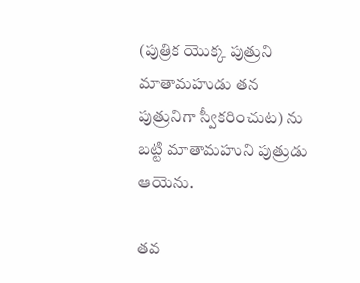(పుత్రిక యొక్క పుత్రుని మాతామహుడు తన పుత్రునిగా స్వీకరించుట) ను బట్టి మాతామహుని పుత్రుడు ఆయెను.

తవ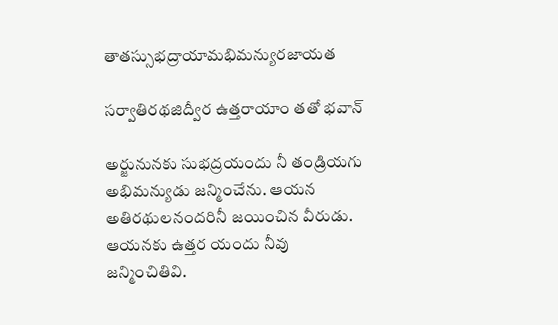తాతస్సుభద్రాయామభిమన్యురజాయత

సర్వాతిరథజిద్వీర ఉత్తరాయాం తతో భవాన్

అర్జునునకు సుభద్రయందు నీ తండ్రియగు అభిమన్యుడు జన్మించేను. ఆయన అతిరథులనందరినీ జయించిన వీరుడు. ఆయనకు ఉత్తర యందు నీవు జన్మించితివి.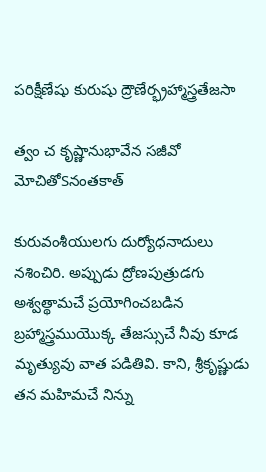పరిక్షీణేషు కురుషు ద్రౌణేర్భ్రహ్మాస్త్రతేజసా

త్వం చ కృష్ణానుభావేన సజీవో మోచితోSనంతకాత్

కురువంశీయులగు దుర్యోధనాదులు నశించిరి. అప్పుడు ద్రోణపుత్రుడగు అశ్వత్థామచే ప్రయోగించబడిన బ్రహ్మాస్త్రముయొక్క తేజస్సుచే నీవు కూడ మృత్యువు వాత పడితివి. కాని, శ్రీకృష్ణుడు తన మహిమచే నిన్ను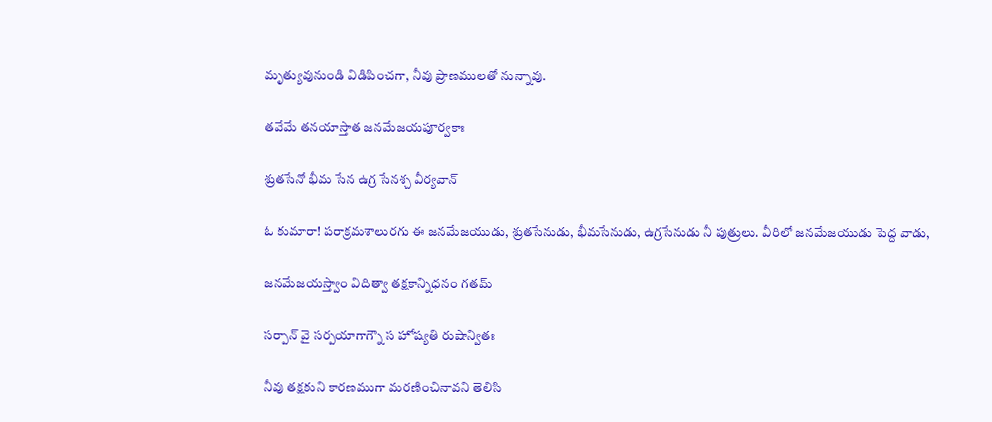మృత్యువునుండి విడిపించగా, నీవు ప్రాణములతో నున్నావు.

తవేమే తనయాస్తాత జనమేజయపూర్వకాః

శ్రుతసేనో భీమ సేన ఉగ్ర సేనశ్చ వీర్యవాన్

ఓ కుమారా! పరాక్రమశాలురగు ఈ జనమేజయుడు, శ్రుతసేనుడు, భీమసేనుడు, ఉగ్రసేనుడు నీ పుత్రులు. వీరిలో జనమేజయుడు పెద్ద వాడు,

జనమేజయస్త్వాం విదిత్వా తక్షకాన్నిధనం గతమ్

సర్పాన్ వై సర్పయాగాగ్నౌ స హోష్యతి రుషాన్వితః

నీవు తక్షకుని కారణముగా మరణించినావని తెలిసి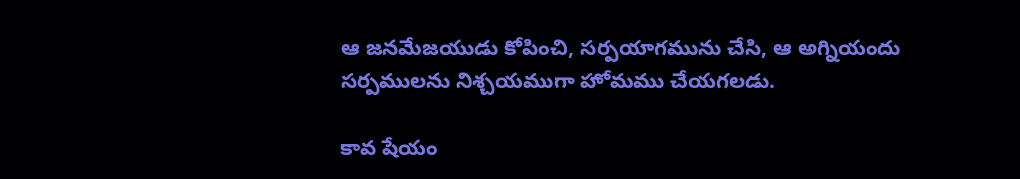ఆ జనమేజయుడు కోపించి, సర్పయాగమును చేసి, ఆ అగ్నియందు సర్పములను నిశ్చయముగా హోమము చేయగలడు.

కావ షేయం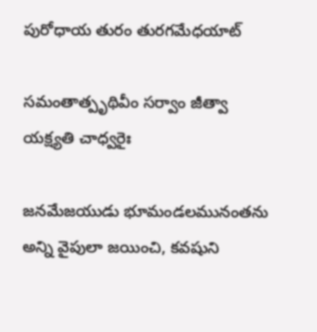పురోధాయ తురం తురగమేధయాట్

సమంతాత్పృథివీం సర్వాం జీత్వా యక్ష్యతి చాధ్వరైః

జనమేజయుడు భూమండలమునంతను అన్ని వైపులా జయించి, కవషుని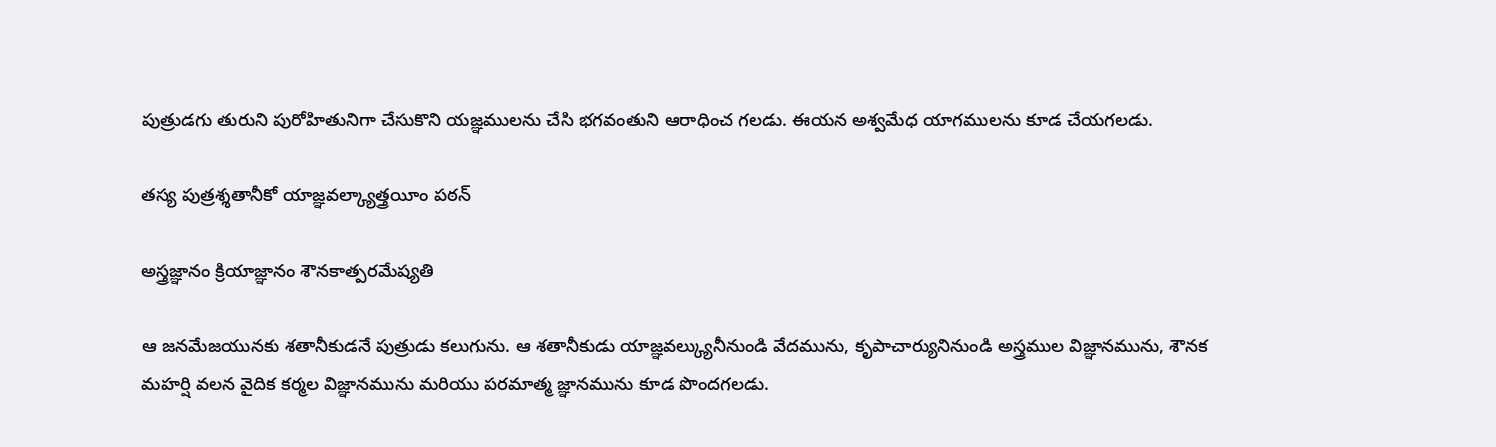పుత్రుడగు తురుని పురోహితునిగా చేసుకొని యజ్ఞములను చేసి భగవంతుని ఆరాధించ గలడు. ఈయన అశ్వమేధ యాగములను కూడ చేయగలడు.

తస్య పుత్రశ్శతానీకో యాజ్ఞవల్క్యాత్త్రయీం పఠన్

అస్త్రజ్ఞానం క్రియాజ్ఞానం శౌనకాత్పరమేష్యతి

ఆ జనమేజయునకు శతానీకుడనే పుత్రుడు కలుగును. ఆ శతానీకుడు యాజ్ఞవల్క్యునీనుండి వేదమును, కృపాచార్యునినుండి అస్త్రముల విజ్ఞానమును, శౌనక మహర్షి వలన వైదిక కర్మల విజ్ఞానమును మరియు పరమాత్మ జ్ఞానమును కూడ పొందగలడు.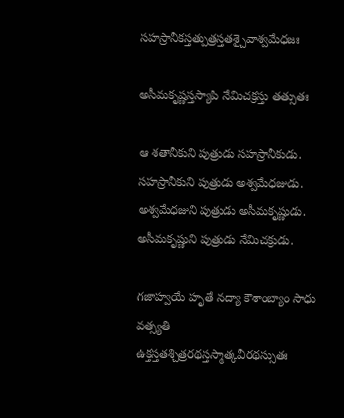సహస్రానీకస్తత్పుత్రస్తతశ్చైవాశ్వమేధజః

అసీమకృష్ణస్తస్యాపి నేమిచక్రస్తు తత్సుతః

ఆ శతానీకుని పుత్రుడు సహస్రానీకుడు. సహస్రానీకుని పుత్రుడు అశ్వమేధజుడు. అశ్వమేధజుని పుత్రుడు అసీమకృష్ణుడు. అసీమకృష్ణుని పుత్రుడు నేమిచక్రుడు.

గజాహ్వయే హృతే నద్యా కౌశాంబ్యాం సాధు వత్స్యతి ఉక్తస్తతశ్చిత్రరథస్తస్మాత్కవీరథస్సుతః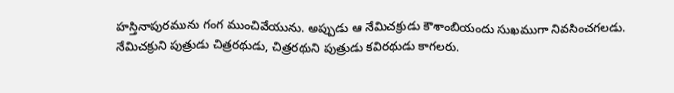హస్తినాపురమును గంగ ముంచివేయును. అప్పుడు ఆ నేమిచక్రుడు కౌశాంబియందు సుఖముగా నివసించగలడు. నేమిచక్రుని పుత్రుడు చిత్రరథుడు, చిత్రరథుని పుత్రుడు కవిరథుడు కాగలరు.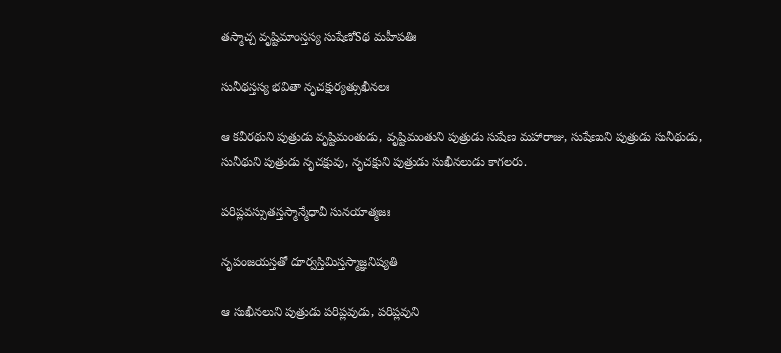తస్మాచ్చ వృష్టిమాంస్తస్య సుషేణోSథ మహీపతిః

సునీథస్తస్య భవితా నృచక్షుర్యత్సుఖీనలః

ఆ కవీరథుని పుత్రుడు వృష్టిమంతుడు, వృష్టిమంతుని పుత్రుడు సుషేణ మహారాజు, సుషేణుని పుత్రుడు సునీథుడు, సునీథుని పుత్రుడు నృచక్షువు, నృచక్షుని పుత్రుడు సుఖీనలుడు కాగలరు.

పరిప్లవస్సుతస్తస్మాన్మేధావీ సునయాత్మజః

నృపంజయస్తతో దూర్వస్తిమిస్తస్మాజ్ఞనిష్యతి

ఆ సుఖీనలుని పుత్రుడు పరిప్లవుడు, పరిప్లవుని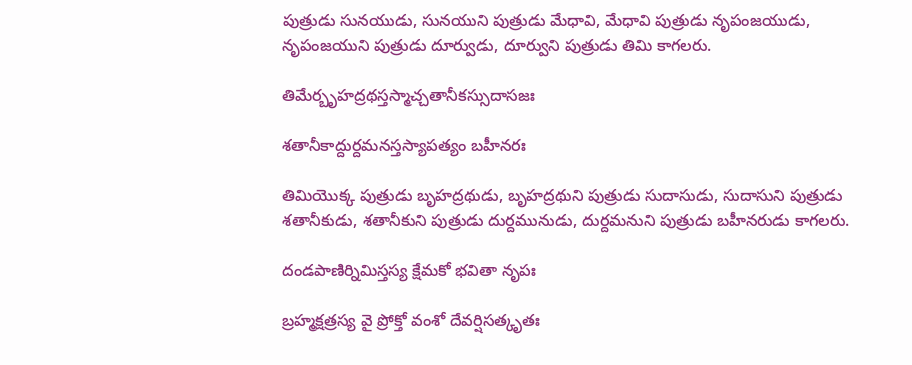పుత్రుడు సునయుడు, సునయుని పుత్రుడు మేధావి, మేధావి పుత్రుడు నృపంజయుడు, నృపంజయుని పుత్రుడు దూర్వుడు, దూర్వుని పుత్రుడు తిమి కాగలరు.

తిమేర్బృహద్రథస్తస్మాచ్చతానీకస్సుదాసజః

శతానీకాద్దుర్దమనస్తస్యాపత్యం బహీనరః

తిమియొక్క పుత్రుడు బృహద్రథుడు, బృహద్రథుని పుత్రుడు సుదాసుడు, సుదాసుని పుత్రుడు శతానీకుడు, శతానీకుని పుత్రుడు దుర్దమునుడు, దుర్దమనుని పుత్రుడు బహీనరుడు కాగలరు.

దండపాణిర్నిమిస్తస్య క్షేమకో భవితా నృపః

బ్రహ్మక్షత్రస్య వై ప్రోక్తో వంశో దేవర్షిసత్కృతః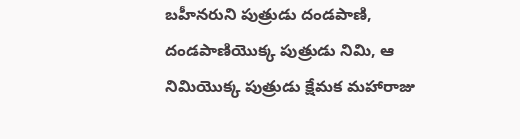బహీనరుని పుత్రుడు దండపాణి, దండపాణియొక్క పుత్రుడు నిమి, ఆ నిమియొక్క పుత్రుడు క్షేమక మహారాజు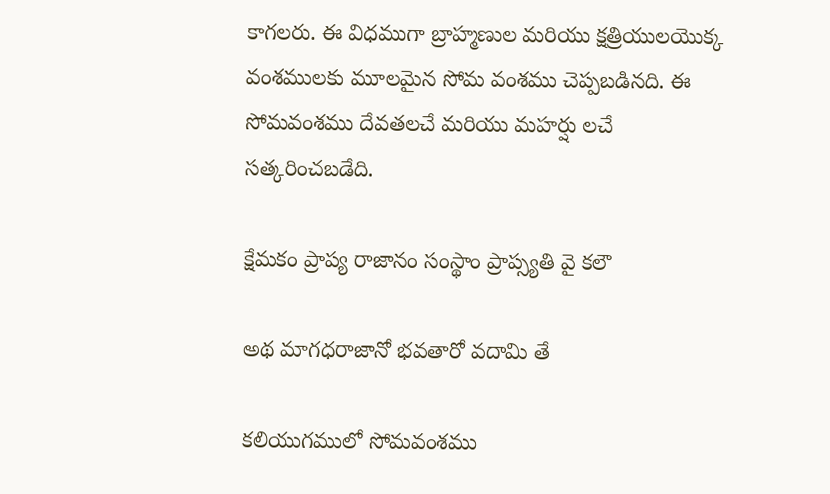కాగలరు. ఈ విధముగా బ్రాహ్మణుల మరియు క్షత్రియులయొక్క వంశములకు మూలమైన సోమ వంశము చెప్పబడినది. ఈ సోమవంశము దేవతలచే మరియు మహర్షు లచే సత్కరించబడేది.

క్షేమకం ప్రాప్య రాజానం సంస్థాం ప్రాప్స్యతి వై కలౌ

అథ మాగధరాజానో భవతారో వదామి తే

కలియుగములో సోమవంశము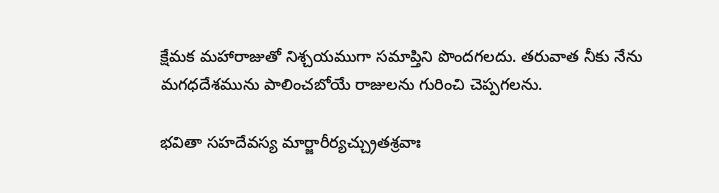క్షేమక మహారాజుతో నిశ్చయముగా సమాప్తిని పొందగలదు. తరువాత నీకు నేను మగధదేశమును పాలించబోయే రాజులను గురించి చెప్పగలను.

భవితా సహదేవస్య మార్జారీర్యచ్చ్రుతశ్రవాః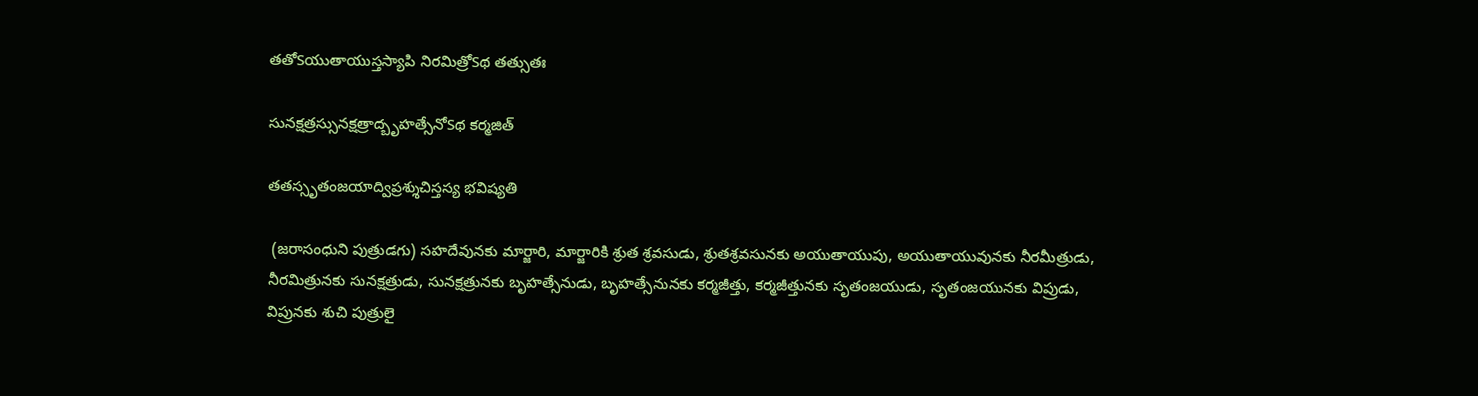తతోSయుతాయుస్తస్యాపి నిరమిత్రోSథ తత్సుతః

సునక్షత్రస్సునక్షత్రాద్బృహత్సేనోSథ కర్మజిత్

తతస్సృతంజయాద్విప్రశ్శుచిస్తస్య భవిష్యతి

 (జరాసంధుని పుత్రుడగు) సహదేవునకు మార్జారి, మార్జారికి శ్రుత శ్రవసుడు, శ్రుతశ్రవసునకు అయుతాయుపు, అయుతాయువునకు నీరమీత్రుడు, నీరమిత్రునకు సునక్షత్రుడు, సునక్షత్రునకు బృహత్సేనుడు, బృహత్సేనునకు కర్మజీత్తు, కర్మజీత్తునకు సృతంజయుడు, సృతంజయునకు విప్రుడు, విప్రునకు శుచి పుత్రులై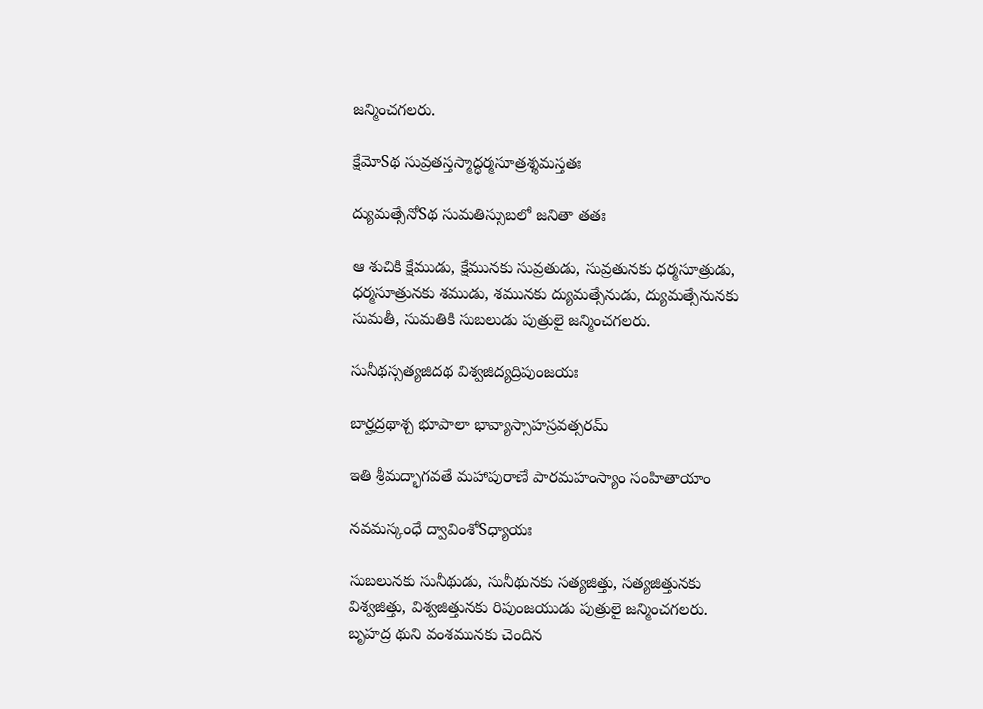జన్మించగలరు.

క్షేమోSథ సువ్రతస్తస్మాద్ధర్మసూత్రశ్శమస్తతః

ద్యుమత్సేనోSథ సుమతిస్సుబలో జనితా తతః

ఆ శుచికి క్షేముడు, క్షేమునకు సువ్రతుడు, సువ్రతునకు ధర్మసూత్రుడు, ధర్మసూత్రునకు శముడు, శమునకు ద్యుమత్సేనుడు, ద్యుమత్సేనునకు సుమతీ, సుమతికి సుబలుడు పుత్రులై జన్మించగలరు.

సునీథస్సత్యజిదథ విశ్వజిద్యద్రిపుంజయః

బార్హద్రథాశ్చ భూపాలా భావ్యాస్సాహస్రవత్సరమ్

ఇతి శ్రీమద్భాగవతే మహాపురాణే పారమహంస్యాం సంహితాయాం

నవమస్కంధే ద్వావింశోSధ్యాయః

సుబలునకు సునీథుడు, సునీథునకు సత్యజిత్తు, సత్యజిత్తునకు విశ్వజిత్తు, విశ్వజిత్తునకు రిపుంజయుడు పుత్రులై జన్మించగలరు. బృహద్ర థుని వంశమునకు చెందిన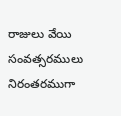రాజులు వేయి సంవత్సరములు నిరంతరముగా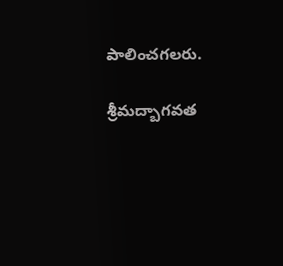పాలించగలరు.

శ్రీమద్బాగవత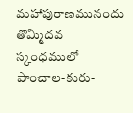మహాపురాణమునందు తొమ్మిదవ స్కంధములో పాంచాల-కురు-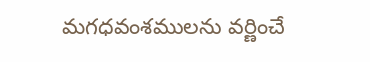మగధవంశములను వర్ణించే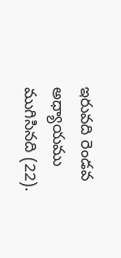ఇరువది రెండవ అధ్యాయము ముగిసినది (22).